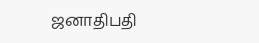ஜனாதிபதி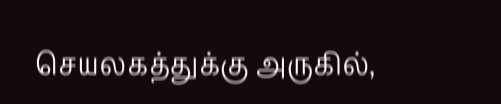செயலகத்துக்கு அருகில்,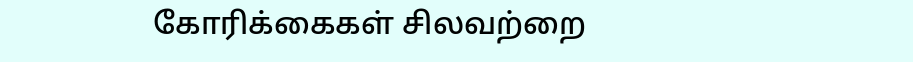கோரிக்கைகள் சிலவற்றை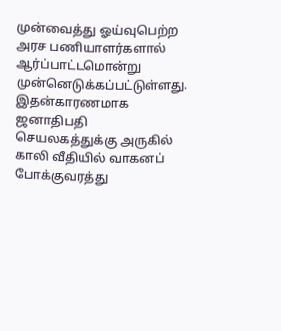முன்வைத்து ஓய்வுபெற்ற அரச பணியாளர்களால் ஆர்ப்பாட்டமொன்று முன்னெடுக்கப்பட்டுள்ளது.
இதன்காரணமாக ஜனாதிபதி செயலகத்துக்கு அருகில் காலி வீதியில் வாகனப் போக்குவரத்து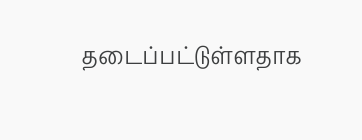தடைப்பட்டுள்ளதாக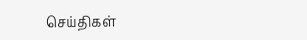செய்திகள்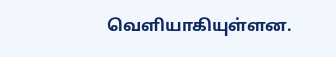வெளியாகியுள்ளன.